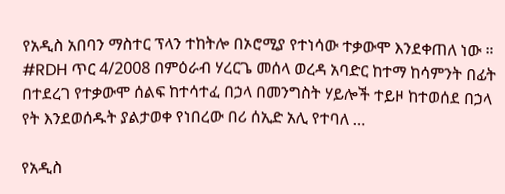የአዲስ አበባን ማስተር ፕላን ተከትሎ በኦሮሚያ የተነሳው ተቃውሞ እንደቀጠለ ነው ። #RDH ጥር 4/2008 በምዕራብ ሃረርጌ መሰላ ወረዳ አባድር ከተማ ከሳምንት በፊት በተደረገ የተቃውሞ ሰልፍ ከተሳተፈ በኃላ በመንግስት ሃይሎች ተይዞ ከተወሰደ በኃላ የት እንደወሰዱት ያልታወቀ የነበረው በሪ ሰኢድ አሊ የተባለ …

የአዲስ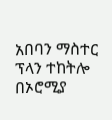አበባን ማስተር ፕላን ተከትሎ በኦሮሚያ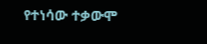የተነሳው ተቃውሞ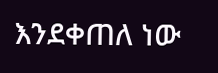እንደቀጠለ ነው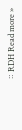። RDH Read more »